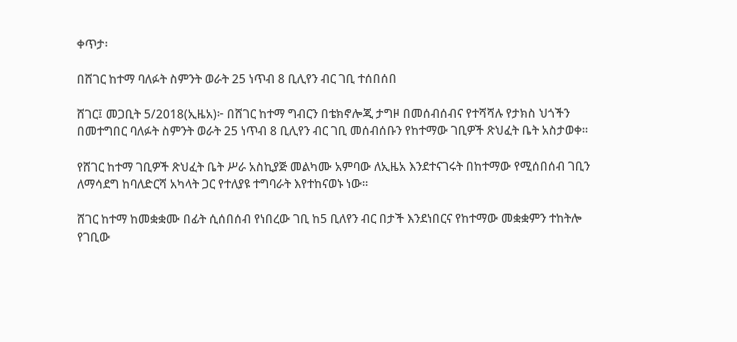ቀጥታ፡

በሸገር ከተማ ባለፉት ስምንት ወራት 25 ነጥብ 8 ቢሊየን ብር ገቢ ተሰበሰበ

ሸገር፤ መጋቢት 5/2018(ኢዜአ)፦ በሸገር ከተማ ግብርን በቴክኖሎጂ ታግዞ በመሰብሰብና የተሻሻሉ የታክስ ህጎችን በመተግበር ባለፉት ስምንት ወራት 25 ነጥብ 8 ቢሊየን ብር ገቢ መሰብሰቡን የከተማው ገቢዎች ጽህፈት ቤት አስታወቀ።

የሸገር ከተማ ገቢዎች ጽህፈት ቤት ሥራ አስኪያጅ መልካሙ አምባው ለኢዜአ እንደተናገሩት በከተማው የሚሰበሰብ ገቢን ለማሳደግ ከባለድርሻ አካላት ጋር የተለያዩ ተግባራት እየተከናወኑ ነው።

ሸገር ከተማ ከመቋቋሙ በፊት ሲሰበሰብ የነበረው ገቢ ከ5 ቢለየን ብር በታች እንደነበርና የከተማው መቋቋምን ተከትሎ የገቢው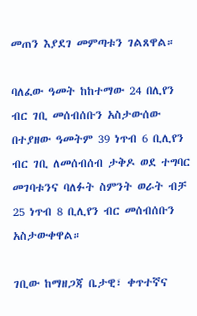መጠን እያደገ መምጣቱን ገልጸዋል።

ባለፈው ዓመት ከከተማው 24 በሊየን ብር ገቢ መሰብሰቡን አስታውሰው በተያዘው ዓመትም 39 ነጥብ 6 ቢሊየን ብር ገቢ ለመሰብሰብ ታቅዶ ወደ ተግባር መገባቱንና ባለፉት ስምንት ወራት ብቻ 25 ነጥብ 8 ቢሊየን ብር መሰብሰቡን አስታውቀዋል።

ገቢው ከማዘጋጃ ቤታዊ፣ ቀጥተኛና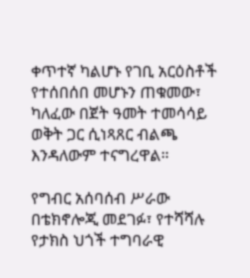ቀጥተኛ ካልሆኑ የገቢ አርዕስቶች የተሰበሰበ መሆኑን ጠቁመው፣ ካለፈው በጀት ዓመት ተመሳሳይ ወቅት ጋር ሲነጻጸር ብልጫ እንዳለውም ተናግረዋል።

የግብር አሰባሰብ ሥራው በቴክኖሎጂ መደገፉ፣ የተሻሻሉ የታክስ ህጎች ተግባራዊ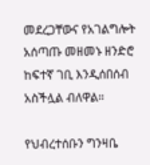መደረጋቸውና የአገልግሎት አሰጣጡ መዘመኑ ዘንድሮ ከፍተኛ ገቢ እንዲሰበሰብ አስችሏል ብለዋል።

የህብረተሰቡን ግንዛቤ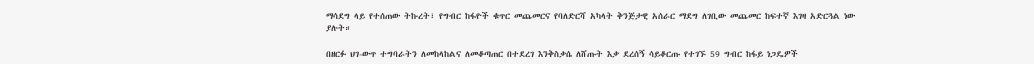ማሳደግ ላይ የተሰጠው ትኩረት፣ የግብር ከፋዮች ቁጥር መጨመርና የባለድርሻ አካላት ቅንጅታዊ አሰራር ማደግ ለገቢው መጨመር ከፍተኛ እገዛ አድርጓል ነው ያሉት።

በዘርፉ ህገ-ውጥ ተግባራትን ለመከላከልና ለመቆጣጠር በተደረገ እንቅስቃሴ ለሸጡት እቃ ደረሰኝ ሳይቆርጡ የተገኙ 59 ግብር ከፋይ ነጋዴዎች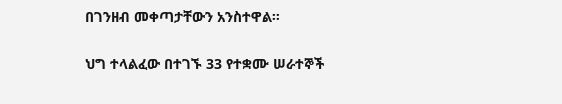በገንዘብ መቀጣታቸውን አንስተዋል።

ህግ ተላልፈው በተገኙ 33 የተቋሙ ሠራተኞች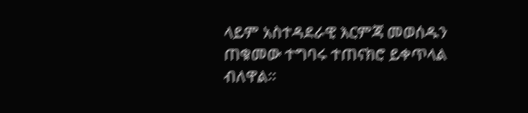ላይም አስተዳደራዊ እርምጃ መወሰዱን ጠቁመው ተግባሩ ተጠናክሮ ይቀጥላል ብለዋል።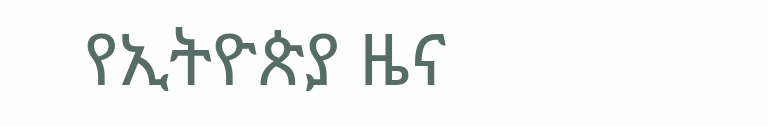የኢትዮጵያ ዜና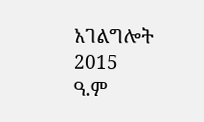አገልግሎት
2015
ዓ.ም